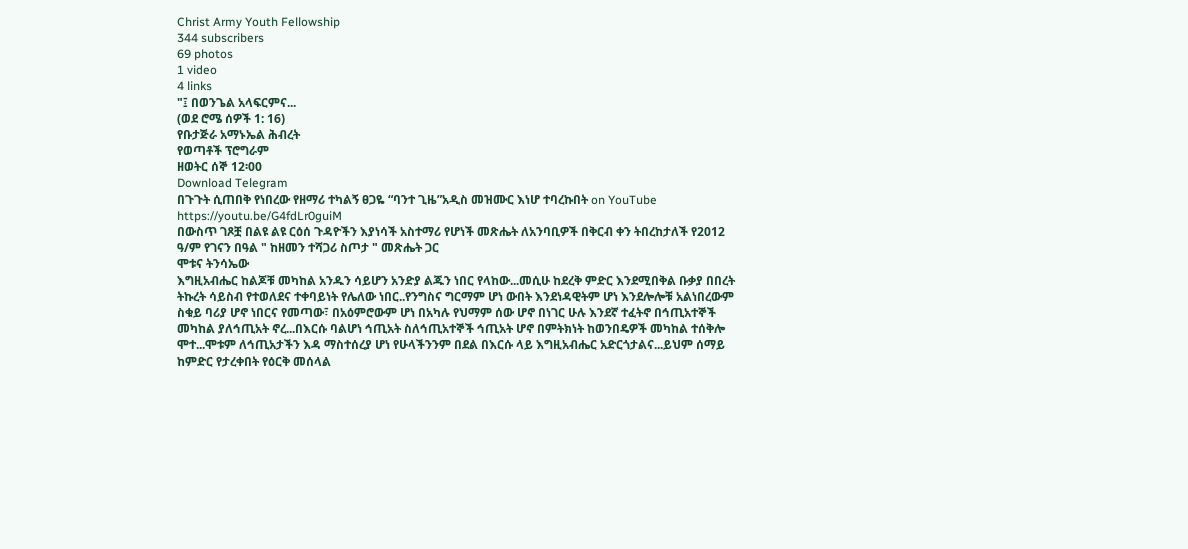Christ Army Youth Fellowship
344 subscribers
69 photos
1 video
4 links
"፤ በወንጌል አላፍርምና...
(ወደ ሮሜ ሰዎች 1: 16)
የቡታጅራ አማኑኤል ሕብረት
የወጣቶች ፕሮግራም
ዘወትር ሰኞ 12፡00
Download Telegram
በጉጉት ሲጠበቅ የነበረው የዘማሪ ተካልኝ ፀጋዬ “ባንተ ጊዜ”አዲስ መዝሙር እነሆ ተባረኩበት on YouTube
https://youtu.be/G4fdLr0guiM
በውስጥ ገጾቿ በልዩ ልዩ ርዕሰ ጉዳዮችን እያነሳች አስተማሪ የሆነች መጽሔት ለአንባቢዎች በቅርብ ቀን ትበረከታለች የ2012 ዓ/ም የገናን በዓል " ከዘመን ተሻጋሪ ስጦታ " መጽሔት ጋር
ሞቱና ትንሳኤው
እግዚአብሔር ከልጆቹ መካከል አንዱን ሳይሆን አንድያ ልጁን ነበር የላከው...መሲሁ ከደረቅ ምድር እንደሚበቅል ቡቃያ በበረት ትኩረት ሳይስብ የተወለደና ተቀባይነት የሌለው ነበር..የንግስና ግርማም ሆነ ውበት እንደነዳዊትም ሆነ እንደሎሎቹ አልነበረውም ስቁይ ባሪያ ሆኖ ነበርና የመጣው፣ በአዕምሮውም ሆነ በአካሉ የህማም ሰው ሆኖ በነገር ሁሉ እንደኛ ተፈትኖ በኅጢአተኞች መካከል ያለኅጢአት ኖረ...በእርሱ ባልሆነ ኅጢአት ስለኅጢአተኞች ኅጢአት ሆኖ በምትክነት ከወንበዴዎች መካከል ተሰቅሎ ሞተ...ሞቱም ለኅጢአታችን እዳ ማስተሰረያ ሆነ የሁላችንንም በደል በእርሱ ላይ እግዚአብሔር አድርጎታልና...ይህም ሰማይ ከምድር የታረቀበት የዕርቅ መሰላል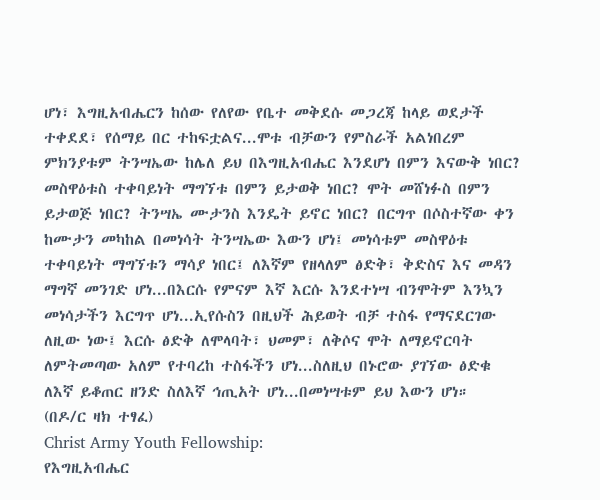ሆነ፣ እግዚአብሔርን ከሰው የለየው የቤተ መቅደሱ መጋረጃ ከላይ ወደታች ተቀደደ፣ የሰማይ በር ተከፍቷልና...ሞቱ ብቻውን የምስራች አልነበረም ምክንያቱም ትንሣኤው ከሌለ ይህ በእግዚአብሔር እንደሆነ በምን እናውቅ ነበር? መስዋዕቱስ ተቀባይነት ማግኘቱ በምን ይታወቅ ነበር? ሞት መሸነፉስ በምን ይታወጅ ነበር? ትንሣኤ ሙታንስ እንዴት ይኖር ነበር? በርግጥ በሶስተኛው ቀን ከሙታን መካከል በመነሳት ትንሣኤው እውን ሆነ፤ መነሳቱም መስዋዕቱ ተቀባይነት ማግኘቱን ማሳያ ነበር፤ ለእኛም የዘላለም ፅድቅ፣ ቅድስና እና መዳን ማግኛ መንገድ ሆነ...በእርሱ የምናም እኛ እርሱ እንደተነሣ ብንሞትም እንኳን መነሳታችን እርግጥ ሆነ...ኢየሱስን በዚህች ሕይወት ብቻ ተስፋ የማናደርገው ለዚው ነው፤ እርሱ ፅድቅ ለሞላባት፣ ህመም፣ ለቅሶና ሞት ለማይኖርባት ለምትመጣው አለም የተባረከ ተስፋችን ሆነ...ስለዚህ በኑሮው ያገኘው ፅድቁ ለእኛ ይቆጠር ዘንድ ስለእኛ ኅጢአት ሆነ...በመነሣቱም ይህ እውን ሆነ።
(በዶ/ር ዛክ ተፃፈ)
Christ Army Youth Fellowship:
የእግዚአብሔር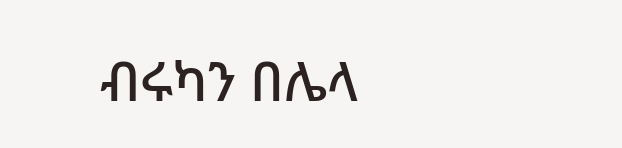ብሩካን በሌላ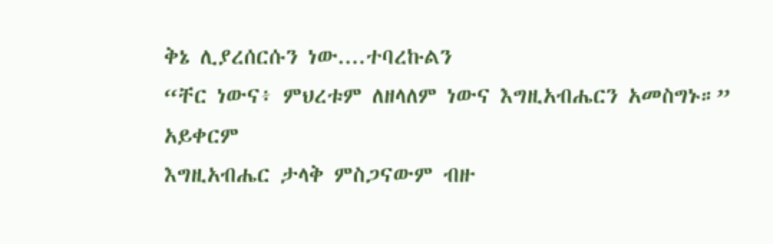ቅኔ ሊያረሰርሱን ነው....ተባረኩልን
“ቸር ነውና፥ ምህረቱም ለዘላለም ነውና እግዚአብሔርን አመስግኑ።”
አይቀርም
እግዚአብሔር ታላቅ ምስጋናውም ብዙ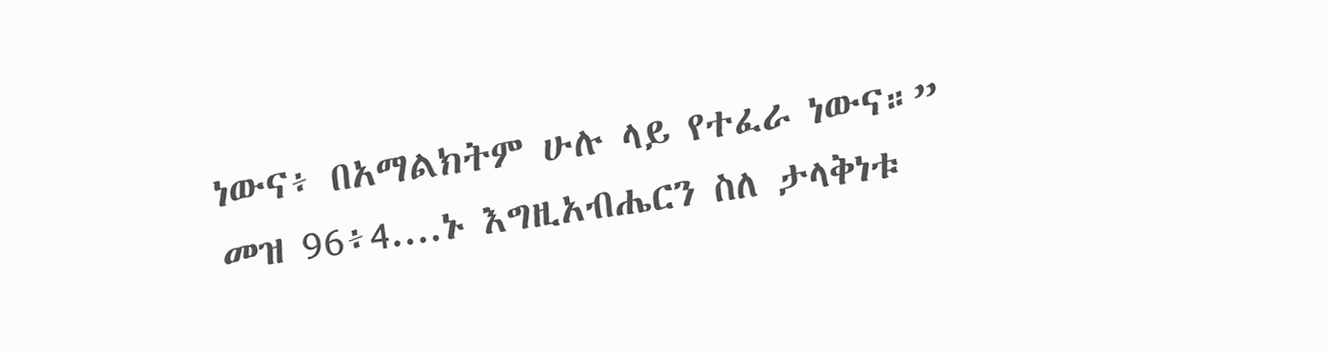ነውና፥ በአማልክትም ሁሉ ላይ የተፈራ ነውና።”
መዝ 96፥4....ኑ እግዚአብሔርን ስለ ታላቅነቱ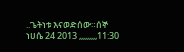..ጌትነቱ እናወድሰው።ሰኞ ነሀሴ 24 2013 ,,,,,,,,,11:30